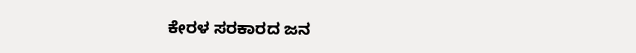ಕೇರಳ ಸರಕಾರದ ಜನ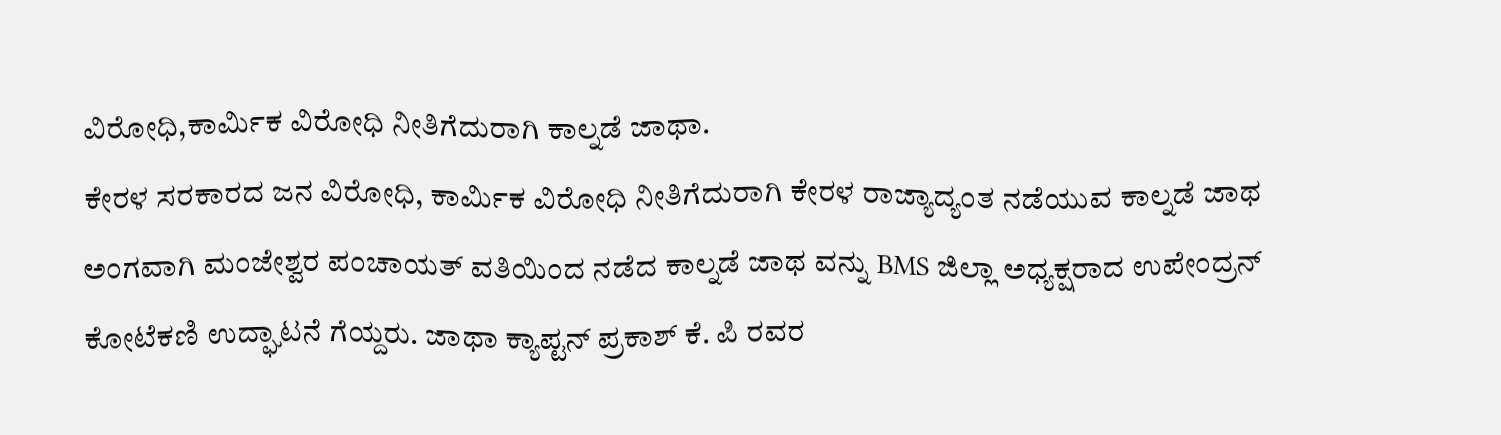ವಿರೋಧಿ,ಕಾರ್ಮಿಕ ವಿರೋಧಿ ನೀತಿಗೆದುರಾಗಿ ಕಾಲ್ನಡೆ ಜಾಥಾ.
ಕೇರಳ ಸರಕಾರದ ಜನ ವಿರೋಧಿ, ಕಾರ್ಮಿಕ ವಿರೋಧಿ ನೀತಿಗೆದುರಾಗಿ ಕೇರಳ ರಾಜ್ಯಾದ್ಯಂತ ನಡೆಯುವ ಕಾಲ್ನಡೆ ಜಾಥ ಅಂಗವಾಗಿ ಮಂಜೇಶ್ವರ ಪಂಚಾಯತ್ ವತಿಯಿಂದ ನಡೆದ ಕಾಲ್ನಡೆ ಜಾಥ ವನ್ನು BMS ಜಿಲ್ಲಾ ಅಧ್ಯಕ್ಷರಾದ ಉಪೇಂದ್ರನ್ ಕೋಟೆಕಣಿ ಉದ್ಘಾಟನೆ ಗೆಯ್ದರು. ಜಾಥಾ ಕ್ಯಾಪ್ಟನ್ ಪ್ರಕಾಶ್ ಕೆ. ಪಿ ರವರ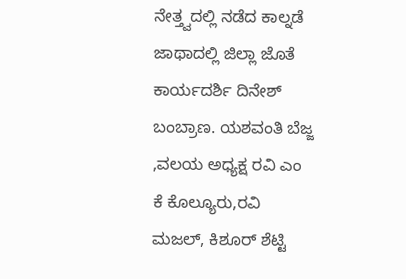ನೇತ್ತ್ವದಲ್ಲಿ ನಡೆದ ಕಾಲ್ನಡೆ ಜಾಥಾದಲ್ಲಿ ಜಿಲ್ಲಾ ಜೊತೆ ಕಾರ್ಯದರ್ಶಿ ದಿನೇಶ್ ಬಂಬ್ರಾಣ. ಯಶವಂತಿ ಬೆಜ್ಜ ,ವಲಯ ಅಧ್ಯಕ್ಷ ರವಿ ಎಂ ಕೆ ಕೊಲ್ಯೂರು,ರವಿ ಮಜಲ್, ಕಿಶೂರ್ ಶೆಟ್ಟಿ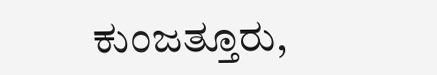ಕುಂಜತ್ತೂರು,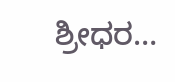ಶ್ರೀಧರ…